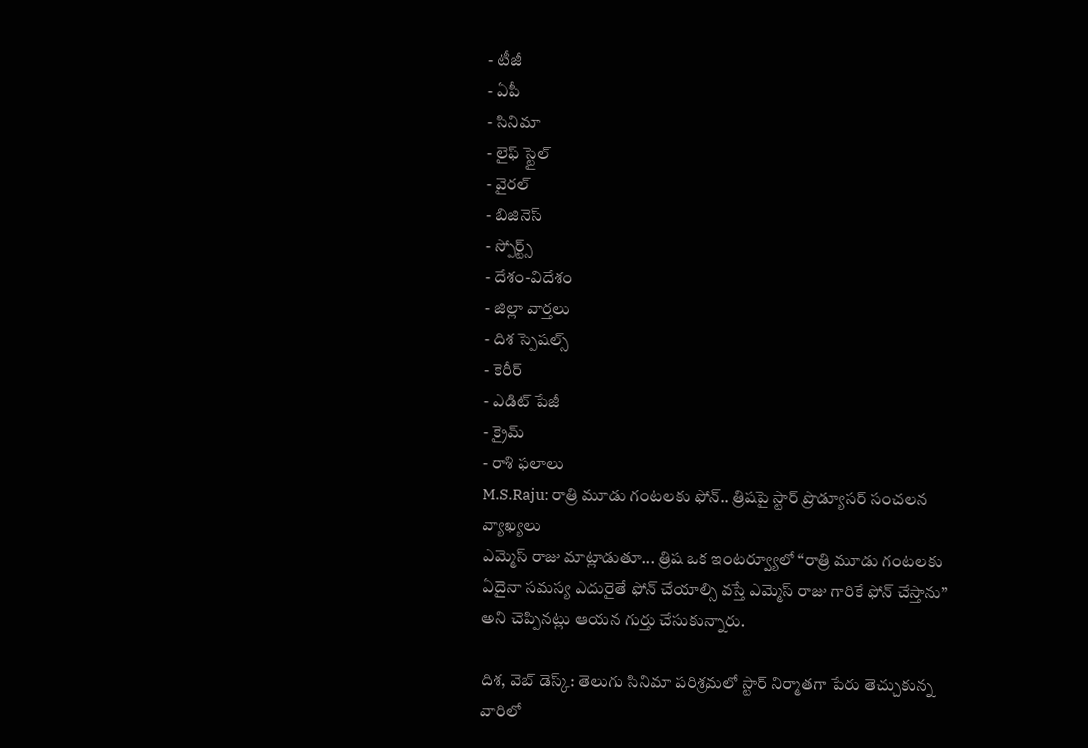- టీజీ
- ఏపీ
- సినిమా
- లైఫ్ స్టైల్
- వైరల్
- బిజినెస్
- స్పోర్ట్స్
- దేశం-విదేశం
- జిల్లా వార్తలు
- దిశ స్పెషల్స్
- కెరీర్
- ఎడిట్ పేజీ
- క్రైమ్
- రాశి ఫలాలు
M.S.Raju: రాత్రి మూడు గంటలకు ఫోన్.. త్రిషపై స్టార్ ప్రొడ్యూసర్ సంచలన వ్యాఖ్యలు
ఎమ్మెస్ రాజు మాట్లాడుతూ... త్రిష ఒక ఇంటర్వ్యూలో “రాత్రి మూడు గంటలకు ఏదైనా సమస్య ఎదురైతే ఫోన్ చేయాల్సి వస్తే ఎమ్మెస్ రాజు గారికే ఫోన్ చేస్తాను” అని చెప్పినట్లు ఆయన గుర్తు చేసుకున్నారు.

దిశ, వెబ్ డెస్క్: తెలుగు సినిమా పరిశ్రమలో స్టార్ నిర్మాతగా పేరు తెచ్చుకున్న వారిలో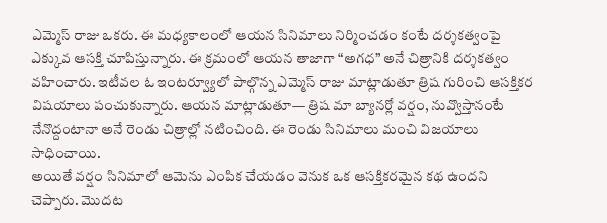ఎమ్మెస్ రాజు ఒకరు. ఈ మధ్యకాలంలో ఆయన సినిమాలు నిర్మించడం కంటే దర్శకత్వంపై ఎక్కువ ఆసక్తి చూపిస్తున్నారు. ఈ క్రమంలో ఆయన తాజాగా “అగధ” అనే చిత్రానికి దర్శకత్వం వహించారు. ఇటీవల ఓ ఇంటర్వ్యూలో పాల్గొన్న ఎమ్మెస్ రాజు మాట్లాడుతూ త్రిష గురించి ఆసక్తికర విషయాలు పంచుకున్నారు. ఆయన మాట్లాడుతూ— త్రిష మా బ్యానర్లో వర్షం, నువ్వొస్తానంటే నేనొద్దంటానా అనే రెండు చిత్రాల్లో నటించింది. ఈ రెండు సినిమాలు మంచి విజయాలు సాధించాయి.
అయితే వర్షం సినిమాలో ఆమెను ఎంపిక చేయడం వెనుక ఒక ఆసక్తికరమైన కథ ఉందని చెప్పారు. మొదట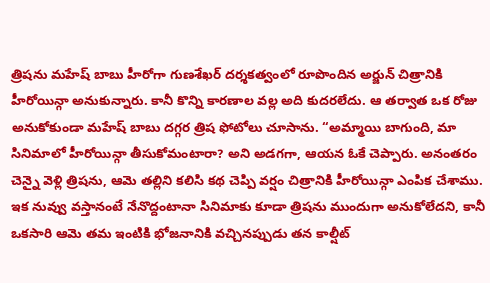త్రిషను మహేష్ బాబు హీరోగా గుణశేఖర్ దర్శకత్వంలో రూపొందిన అర్జున్ చిత్రానికి హీరోయిన్గా అనుకున్నారు. కానీ కొన్ని కారణాల వల్ల అది కుదరలేదు. ఆ తర్వాత ఒక రోజు అనుకోకుండా మహేష్ బాబు దగ్గర త్రిష ఫోటోలు చూసాను. “అమ్మాయి బాగుంది, మా సినిమాలో హీరోయిన్గా తీసుకోమంటారా? అని అడగగా, ఆయన ఓకే చెప్పారు. అనంతరం చెన్నై వెళ్లి త్రిషను, ఆమె తల్లిని కలిసి కథ చెప్పి వర్షం చిత్రానికి హీరోయిన్గా ఎంపిక చేశాము.
ఇక నువ్వు వస్తానంటే నేనొద్దంటానా సినిమాకు కూడా త్రిషను ముందుగా అనుకోలేదని, కానీ ఒకసారి ఆమె తమ ఇంటికి భోజనానికి వచ్చినప్పుడు తన కాల్షీట్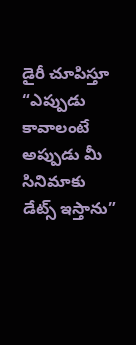డైరీ చూపిస్తూ “ఎప్పుడు కావాలంటే అప్పుడు మీ సినిమాకు డేట్స్ ఇస్తాను”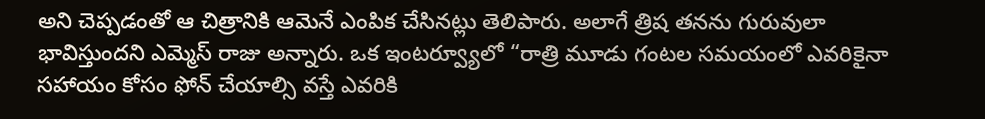అని చెప్పడంతో ఆ చిత్రానికి ఆమెనే ఎంపిక చేసినట్లు తెలిపారు. అలాగే త్రిష తనను గురువులా భావిస్తుందని ఎమ్మెస్ రాజు అన్నారు. ఒక ఇంటర్వ్యూలో “రాత్రి మూడు గంటల సమయంలో ఎవరికైనా సహాయం కోసం ఫోన్ చేయాల్సి వస్తే ఎవరికి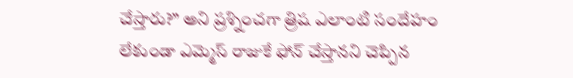చేస్తారు?” అని ప్రశ్నించగా త్రిష ఎలాంటి సందేహం లేకుండా ఎమ్మెస్ రాజుకే ఫోన్ చేస్తానని చెప్పిన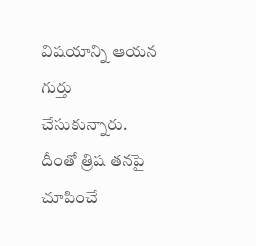విషయాన్ని ఆయన గుర్తు చేసుకున్నారు. దీంతో త్రిష తనపై చూపించే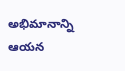అభిమానాన్ని ఆయన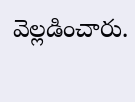వెల్లడించారు.